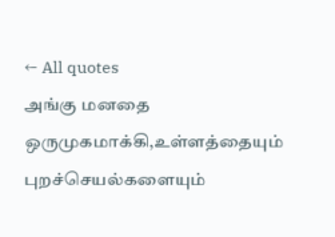← All quotes
அங்கு மனதை ஒருமுகமாக்கி,உள்ளத்தையும் புறச்செயல்களையும்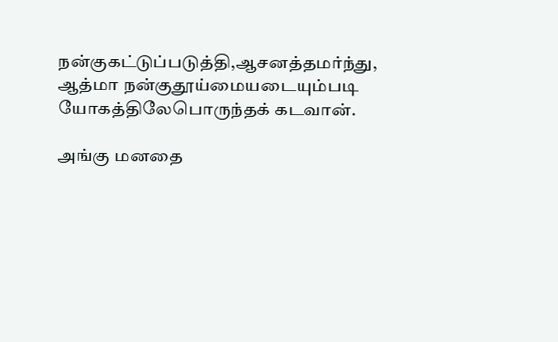நன்குகட்டுப்படுத்தி,ஆசனத்தமர்ந்து, ஆத்மா நன்குதூய்மையடையும்படி யோகத்திலேபொருந்தக் கடவான்.

அங்கு மனதை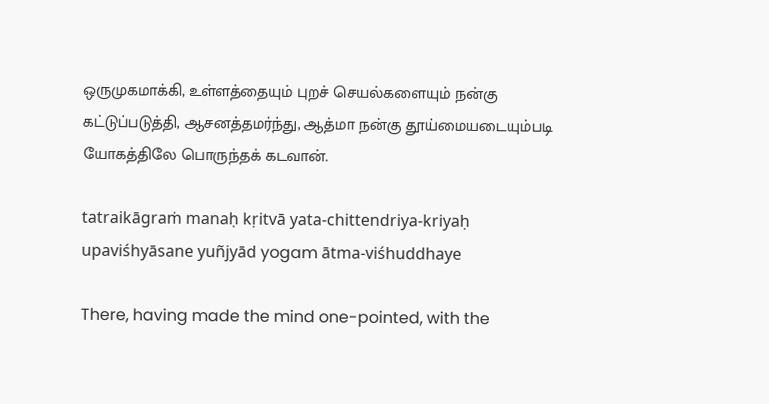ஒருமுகமாக்கி, உள்ளத்தையும் புறச் செயல்களையும் நன்கு கட்டுப்படுத்தி, ஆசனத்தமர்ந்து, ஆத்மா நன்கு தூய்மையடையும்படி யோகத்திலே பொருந்தக் கடவான்.

tatraikāgraṁ manaḥ kṛitvā yata-chittendriya-kriyaḥ upaviśhyāsane yuñjyād yogam ātma-viśhuddhaye

There, having made the mind one-pointed, with the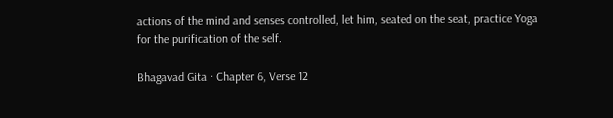actions of the mind and senses controlled, let him, seated on the seat, practice Yoga for the purification of the self.

Bhagavad Gita · Chapter 6, Verse 12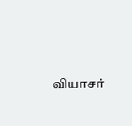வியாசர்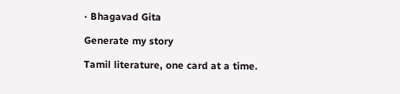· Bhagavad Gita

Generate my story

Tamil literature, one card at a time.